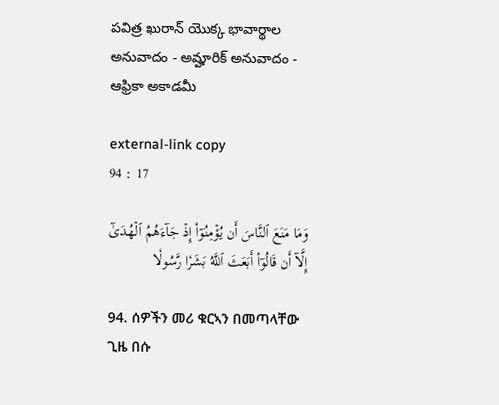పవిత్ర ఖురాన్ యొక్క భావార్థాల అనువాదం - అమ్హారిక్ అనువాదం - ఆఫ్రికా అకాడమీ

external-link copy
94 : 17

وَمَا مَنَعَ ٱلنَّاسَ أَن يُؤۡمِنُوٓاْ إِذۡ جَآءَهُمُ ٱلۡهُدَىٰٓ إِلَّآ أَن قَالُوٓاْ أَبَعَثَ ٱللَّهُ بَشَرٗا رَّسُولٗا

94. ሰዎችን መሪ ቁርኣን በመጣላቸው ጊዜ በሱ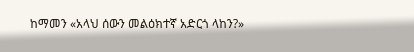ከማመን «አላህ ሰውን መልዕክተኛ አድርጎ ላከን?»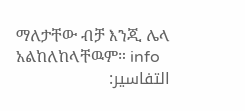ማለታቸው ብቻ እንጂ ሌላ አልከለከላቸዉም። info
التفاسير: